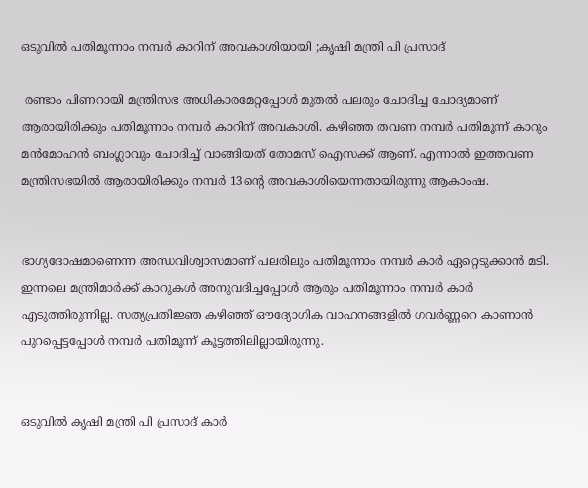ഒടുവിൽ പതിമൂന്നാം നമ്പർ കാറിന് അവകാശിയായി ;കൃഷി മന്ത്രി പി പ്രസാദ്

 രണ്ടാം പിണറായി മന്ത്രിസഭ അധികാരമേറ്റപ്പോൾ മുതൽ പലരും ചോദിച്ച ചോദ്യമാണ് ആരായിരിക്കും പതിമൂന്നാം നമ്പർ കാറിന് അവകാശി. കഴിഞ്ഞ തവണ നമ്പർ പതിമൂന്ന് കാറും മൻമോഹൻ ബംഗ്ലാവും ചോദിച്ച് വാങ്ങിയത് തോമസ് ഐസക്ക് ആണ്. എന്നാൽ ഇത്തവണ മന്ത്രിസഭയിൽ ആരായിരിക്കും നമ്പർ 13ന്‍റെ അവകാശിയെന്നതായിരുന്നു ആകാംഷ.


ഭാഗ്യദോഷമാണെന്ന അന്ധവിശ്വാസമാണ് പലരിലും പതിമൂന്നാം നമ്പർ കാർ ഏറ്റെടുക്കാൻ മടി. ഇന്നലെ മന്ത്രിമാർക്ക് കാറുകൾ അനുവദിച്ചപ്പോൾ ആരും പതിമൂന്നാം നമ്പർ കാ‌ർ എടുത്തിരുന്നില്ല. സത്യപ്രതിജ്ഞ കഴിഞ്ഞ് ഔദ്യോഗിക വാഹനങ്ങളിൽ ഗവർണ്ണറെ കാണാൻ പുറപ്പെട്ടപ്പോൾ നമ്പർ പതിമൂന്ന് കൂട്ടത്തിലില്ലായിരുന്നു.


ഒടുവിൽ കൃഷി മന്ത്രി പി പ്രസാദ് കാർ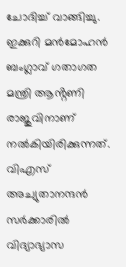ചോദിച്ച് വാങ്ങിച്ചു. ഇക്കുറി മൻമോഹൻ ബംഗ്ലാവ് ഗതാഗത മന്ത്രി ആൻ്റണി രാജുവിനാണ് നൽകിയിരിക്കുന്നത്. വിഎസ് അച്യുതാനന്ദൻ സർക്കാരിൽ വിദ്യാഭ്യാസ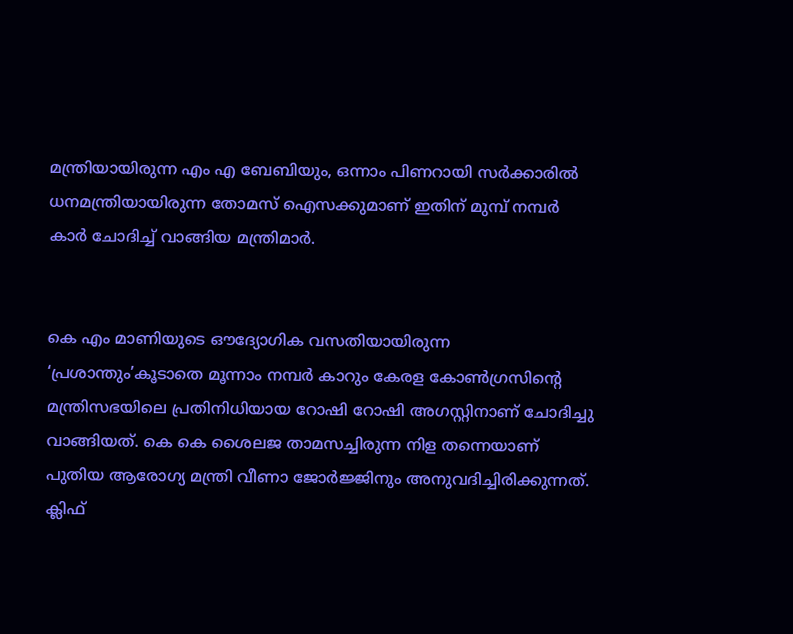മന്ത്രിയായിരുന്ന എം എ ബേബിയും, ഒന്നാം പിണറായി സർക്കാരിൽ ധനമന്ത്രിയായിരുന്ന തോമസ് ഐസക്കുമാണ് ഇതിന് മുമ്പ് നമ്പർ കാർ ചോദിച്ച് വാങ്ങിയ മന്ത്രിമാർ.


കെ എം മാണിയുടെ ഔദ്യോഗിക വസതിയായിരുന്ന ‘പ്രശാന്തും’കൂടാതെ മൂന്നാം നമ്പർ കാറും കേരള കോൺഗ്രസിന്റെ മന്ത്രിസഭയിലെ പ്രതിനിധിയായ റോഷി റോഷി അഗസ്റ്റിനാണ് ചോദിച്ചു വാങ്ങിയത്. കെ കെ ശൈലജ താമസച്ചിരുന്ന നിള തന്നെയാണ് പുതിയ ആരോഗ്യ മന്ത്രി വീണാ ജോർജ്ജിനും അനുവദിച്ചിരിക്കുന്നത്. ക്ലിഫ്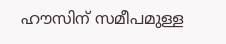ഹൗസിന് സമീപമുള്ള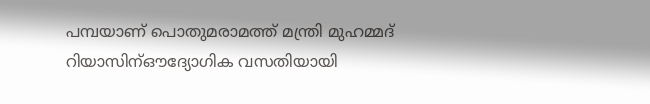പമ്പയാണ് പൊതുമരാമത്ത് മന്ത്രി മുഹമ്മദ് റിയാസിന്ഔദ്യോഗിക വസതിയായി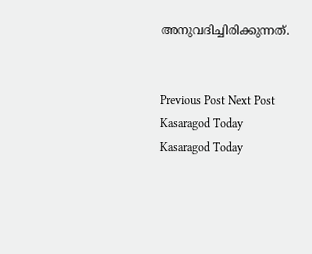അനുവദിച്ചിരിക്കുന്നത്.


Previous Post Next Post
Kasaragod Today
Kasaragod Today